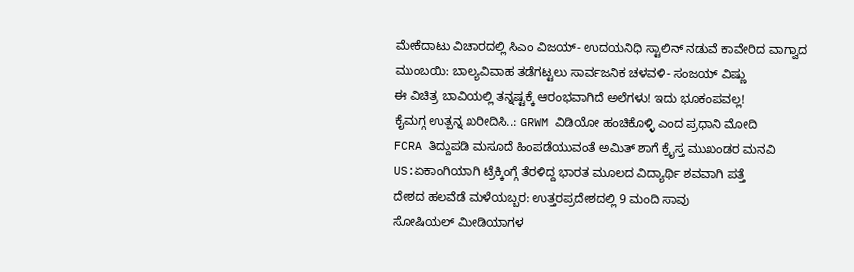ಮೇಕೆದಾಟು ವಿಚಾರದಲ್ಲಿ ಸಿಎಂ ವಿಜಯ್- ಉದಯನಿಧಿ ಸ್ಟಾಲಿನ್ ನಡುವೆ ಕಾವೇರಿದ ವಾಗ್ವಾದ
ಮುಂಬಯಿ: ಬಾಲ್ಯವಿವಾಹ ತಡೆಗಟ್ಟಲು ಸಾರ್ವಜನಿಕ ಚಳವಳಿ- ಸಂಜಯ್ ವಿಷ್ಣು
ಈ ವಿಚಿತ್ರ ಬಾವಿಯಲ್ಲಿ ತನ್ನಷ್ಟಕ್ಕೆ ಆರಂಭವಾಗಿದೆ ಅಲೆಗಳು! ಇದು ಭೂಕಂಪವಲ್ಲ!
ಕೈಮಗ್ಗ ಉತ್ಪನ್ನ ಖರೀದಿಸಿ..: GRWM ವಿಡಿಯೋ ಹಂಚಿಕೊಳ್ಳಿ ಎಂದ ಪ್ರಧಾನಿ ಮೋದಿ
FCRA ತಿದ್ದುಪಡಿ ಮಸೂದೆ ಹಿಂಪಡೆಯುವಂತೆ ಅಮಿತ್ ಶಾಗೆ ಕ್ರೈಸ್ತ ಮುಖಂಡರ ಮನವಿ
US:ಏಕಾಂಗಿಯಾಗಿ ಟ್ರೆಕ್ಕಿಂಗ್ಗೆ ತೆರಳಿದ್ದ ಭಾರತ ಮೂಲದ ವಿದ್ಯಾರ್ಥಿ ಶವವಾಗಿ ಪತ್ತೆ
ದೇಶದ ಹಲವೆಡೆ ಮಳೆಯಬ್ಬರ: ಉತ್ತರಪ್ರದೇಶದಲ್ಲಿ 9 ಮಂದಿ ಸಾವು
ಸೋಷಿಯಲ್ ಮೀಡಿಯಾಗಳ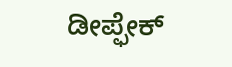ಡೀಪ್ಫೇಕ್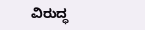ವಿರುದ್ಧ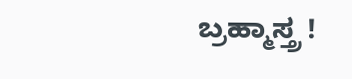ಬ್ರಹ್ಮಾಸ್ತ್ರ !